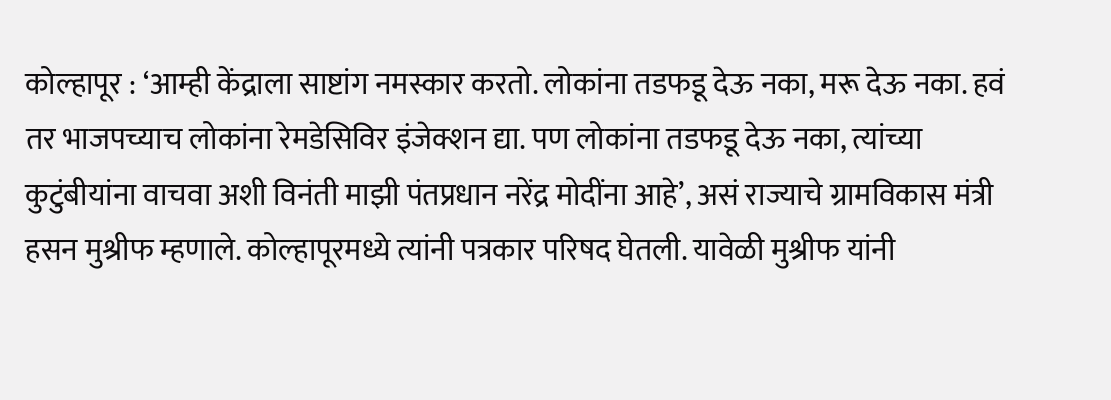कोल्हापूर : ‘आम्ही केंद्राला साष्टांग नमस्कार करतो. लोकांना तडफडू देऊ नका, मरू देऊ नका. हवं तर भाजपच्याच लोकांना रेमडेसिविर इंजेक्शन द्या. पण लोकांना तडफडू देऊ नका, त्यांच्या कुटुंबीयांना वाचवा अशी विनंती माझी पंतप्रधान नरेंद्र मोदींना आहे’, असं राज्याचे ग्रामविकास मंत्री हसन मुश्रीफ म्हणाले. कोल्हापूरमध्ये त्यांनी पत्रकार परिषद घेतली. यावेळी मुश्रीफ यांनी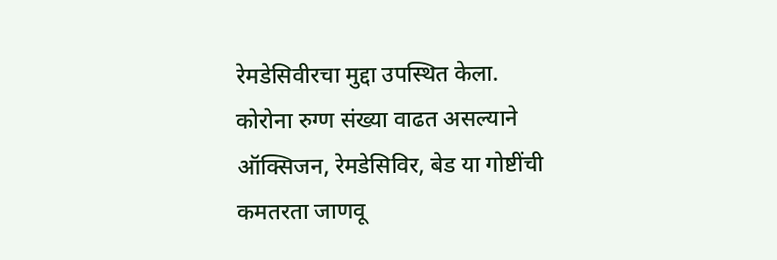रेमडेसिवीरचा मुद्दा उपस्थित केला.
कोरोना रुग्ण संख्या वाढत असल्याने ऑक्सिजन, रेमडेसिविर, बेड या गोष्टींची कमतरता जाणवू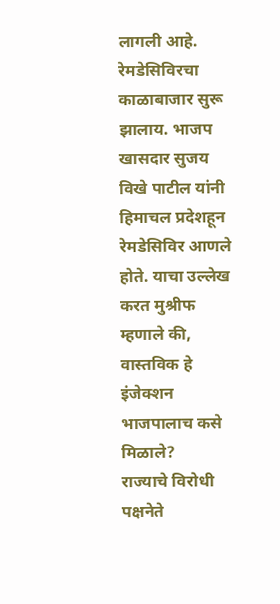लागली आहे. रेमडेसिविरचा काळाबाजार सुरू झालाय. भाजप खासदार सुजय विखे पाटील यांनी हिमाचल प्रदेशहून रेमडेसिविर आणले होते. याचा उल्लेख करत मुश्रीफ म्हणाले की, वास्तविक हे इंजेक्शन भाजपालाच कसे मिळाले?
राज्याचे विरोधी पक्षनेते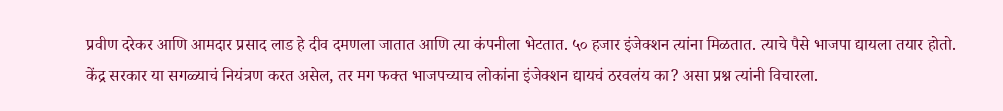प्रवीण दरेकर आणि आमदार प्रसाद लाड हे दीव दमणला जातात आणि त्या कंपनीला भेटतात. ५० हजार इंजेक्शन त्यांना मिळतात. त्याचे पैसे भाजपा द्यायला तयार होतो. केंद्र सरकार या सगळ्याचं नियंत्रण करत असेल, तर मग फक्त भाजपच्याच लोकांना इंजेक्शन द्यायचं ठरवलंय का? असा प्रश्न त्यांनी विचारला.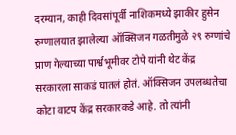दरम्यान, काही दिवसांपूर्वी नाशिकमध्ये झाकीर हुसेन रुग्णालयात झालेल्या ऑक्सिजन गळतीमुळे २९ रुग्णांचे प्राण गेल्याच्या पार्श्वभूमीवर टोपे यांनी थेट केंद्र सरकारला साकडं घातलं होतं. ऑक्सिजन उपलब्धतेचा कोटा वाटप केंद्र सरकारकडे आहे. तो त्यांनी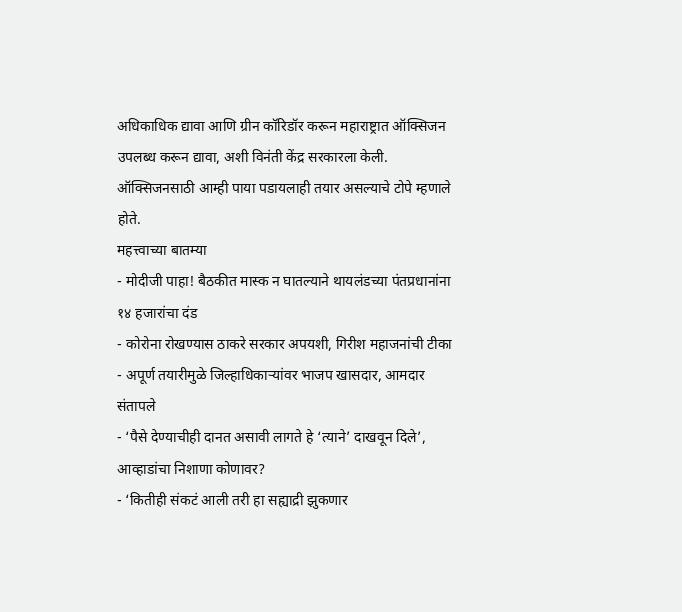अधिकाधिक द्यावा आणि ग्रीन कॉरिडॉर करून महाराष्ट्रात ऑक्सिजन उपलब्ध करून द्यावा, अशी विनंती केंद्र सरकारला केली. ऑक्सिजनसाठी आम्ही पाया पडायलाही तयार असल्याचे टोपे म्हणाले होते.
महत्त्वाच्या बातम्या
- मोदीजी पाहा! बैठकीत मास्क न घातल्याने थायलंडच्या पंतप्रधानांना १४ हजारांचा दंड
- कोरोना रोखण्यास ठाकरे सरकार अपयशी, गिरीश महाजनांची टीका
- अपूर्ण तयारीमुळे जिल्हाधिकाऱ्यांवर भाजप खासदार, आमदार संतापले
- ‘पैसे देण्याचीही दानत असावी लागते हे ‘त्याने’ दाखवून दिले’, आव्हाडांचा निशाणा कोणावर?
- ‘कितीही संकटं आली तरी हा सह्याद्री झुकणार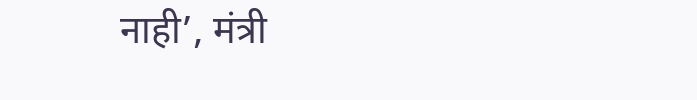नाही’, मंत्री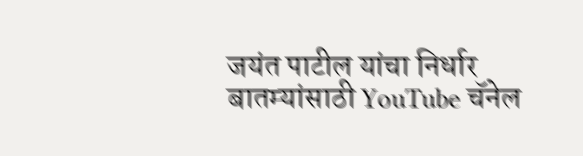जयंत पाटील यांचा निर्धार
बातम्यांसाठी YouTube चॅनेल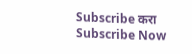Subscribe करा
Subscribe Now